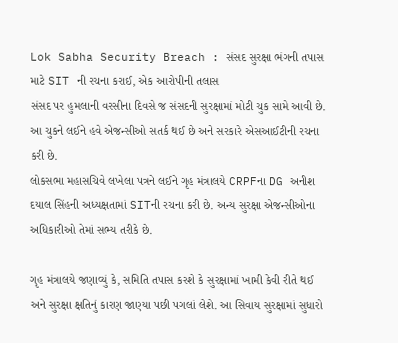Lok Sabha Security Breach : સંસદ સુરક્ષા ભંગની તપાસ માટે SIT ની રચના કરાઈ, એક આરોપીની તલાસ
સંસદ પર હુમલાની વરસીના દિવસે જ સંસદની સુરક્ષામાં મોટી ચુક સામે આવી છે. આ ચુકને લઈને હવે એજન્સીઓ સતર્ક થઈ છે અને સરકારે એસઆઈટીની રચના કરી છે.
લોકસભા મહાસચિવે લખેલા પત્રને લઈને ગૃહ મંત્રાલયે CRPFના DG અનીશ દયાલ સિંહની અધ્યક્ષતામાં SITની રચના કરી છે. અન્ય સુરક્ષા એજન્સીઓના અધિકારીઓ તેમાં સભ્ય તરીકે છે.

ગૃહ મંત્રાલયે જણાવ્યું કે, સમિતિ તપાસ કરશે કે સુરક્ષામાં ખામી કેવી રીતે થઈ અને સુરક્ષા ક્ષતિનું કારણ જાણ્યા પછી પગલાં લેશે. આ સિવાય સુરક્ષામાં સુધારો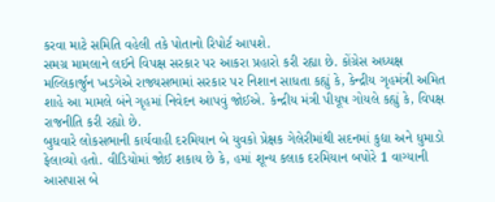કરવા માટે સમિતિ વહેલી તકે પોતાનો રિપોર્ટ આપશે.
સમગ્ર મામલાને લઈને વિપક્ષ સરકાર પર આકરા પ્રહારો કરી રહ્યા છે. કોંગ્રેસ અધ્યક્ષ મલ્લિકાર્જુન ખડગેએ રાજ્યસભામાં સરકાર પર નિશાન સાધતા કહ્યું કે, કેન્દ્રીય ગૃહમંત્રી અમિત શાહે આ મામલે બંને ગૃહમાં નિવેદન આપવું જોઈએ. કેન્દ્રીય મંત્રી પીયૂષ ગોયલે કહ્યું કે, વિપક્ષ રાજનીતિ કરી રહ્યો છે.
બુધવારે લોકસભાની કાર્યવાહી દરમિયાન બે યુવકો પ્રેક્ષક ગેલેરીમાંથી સદનમાં કુદ્યા અને ધુમાડો ફેલાવ્યો હતો. વીડિયોમાં જોઈ શકાય છે કે, હમાં શૂન્ય કલાક દરમિયાન બપોરે 1 વાગ્યાની આસપાસ બે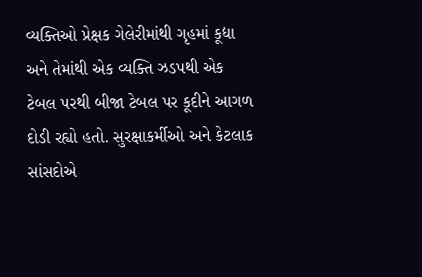વ્યક્તિઓ પ્રેક્ષક ગેલેરીમાંથી ગૃહમાં કૂદ્યા અને તેમાંથી એક વ્યક્તિ ઝડપથી એક ટેબલ પરથી બીજા ટેબલ પર કૂદીને આગળ દોડી રહ્યો હતો. સુરક્ષાકર્મીઓ અને કેટલાક સાંસદોએ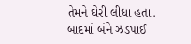તેમને ઘેરી લીધા હતા. બાદમાં બંને ઝડપાઈ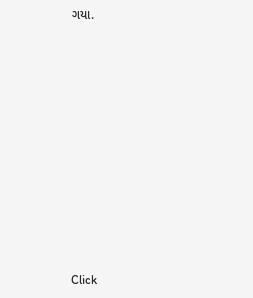ગયા.












Click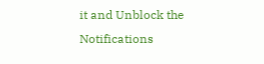it and Unblock the Notifications